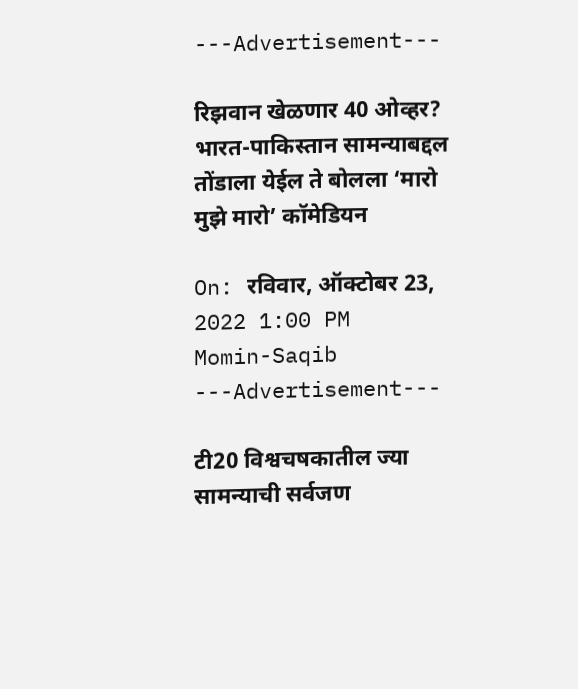---Advertisement---

रिझवान खेळणार 40 ओव्हर? भारत-पाकिस्तान सामन्याबद्दल तोंडाला येईल ते बोलला ‘मारो मुझे मारो’ कॉमेडियन

On: रविवार, ऑक्टोबर 23, 2022 1:00 PM
Momin-Saqib
---Advertisement---

टी20 विश्वचषकातील ज्या सामन्याची सर्वजण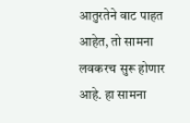आतुरतेने वाट पाहत आहेत, तो सामना लवकरच सुरू होणार आहे. हा सामना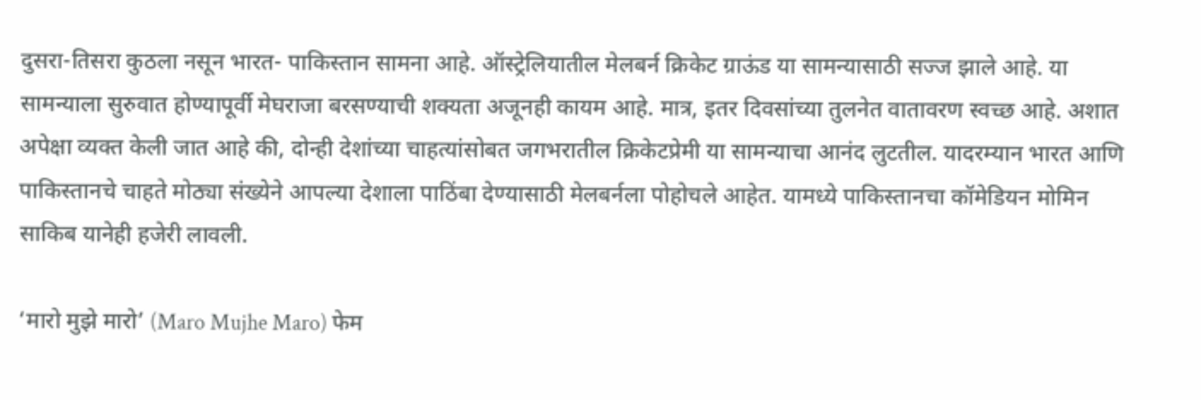दुसरा-तिसरा कुठला नसून भारत- पाकिस्तान सामना आहे. ऑस्ट्रेलियातील मेलबर्न क्रिकेट ग्राऊंड या सामन्यासाठी सज्ज झाले आहे. या सामन्याला सुरुवात होण्यापूर्वी मेघराजा बरसण्याची शक्यता अजूनही कायम आहे. मात्र, इतर दिवसांच्या तुलनेत वातावरण स्वच्छ आहे. अशात अपेक्षा व्यक्त केली जात आहे की, दोन्ही देशांच्या चाहत्यांसोबत जगभरातील क्रिकेटप्रेमी या सामन्याचा आनंद लुटतील. यादरम्यान भारत आणि पाकिस्तानचे चाहते मोठ्या संख्येने आपल्या देशाला पाठिंबा देण्यासाठी मेलबर्नला पोहोचले आहेत. यामध्ये पाकिस्तानचा कॉमेडियन मोमिन साकिब यानेही हजेरी लावली.

‘मारो मुझे मारो’ (Maro Mujhe Maro) फेम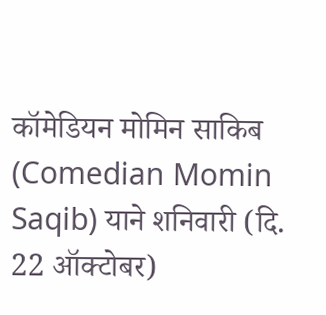कॉमेडियन मोमिन साकिब (Comedian Momin Saqib) याने शनिवारी (दि. 22 ऑक्टोबर)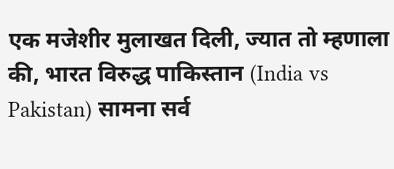एक मजेशीर मुलाखत दिली, ज्यात तो म्हणाला की, भारत विरुद्ध पाकिस्तान (India vs Pakistan) सामना सर्व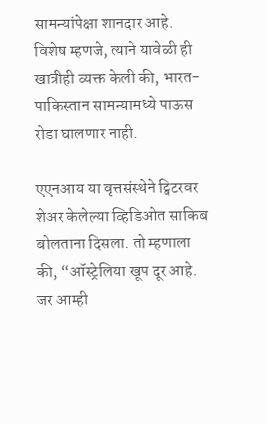सामन्यांपेक्षा शानदार आहे. विशेष म्हणजे, त्याने यावेळी ही खात्रीही व्यक्त केली की, भारत-पाकिस्तान सामन्यामध्ये पाऊस रोडा घालणार नाही.

एएनआय या वृत्तसंस्थेने ट्विटरवर शेअर केलेल्या व्हिडिओत साकिब बोलताना दिसला. तो म्हणाला की, “ऑस्ट्रेलिया खूप दूर आहे. जर आम्ही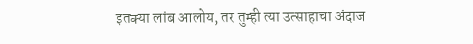इतक्या लांब आलोय, तर तुम्ही त्या उत्साहाचा अंदाज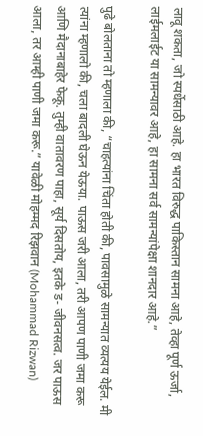लावू शकता, जो स्पर्धेसाठी आहे. हा भारत विरुद्ध पाकिस्तान सामना आहे, तेव्हा पूर्ण ऊर्जा, लाईमलाईट या सामन्यावर आहे, हा सामना सर्व सामन्यांपेक्षा शानदार आहे.”

पुढे बोलताना तो म्हणाला की, “चाहत्यांना चिंता होती की, पावसामुळे सामन्यात व्यत्यय येईल. मी त्यांना म्हणालो की, चला बादली घेऊन येऊया. पाऊस जरी आला, तरी आपण पाणी जमा करू आणि मैदानाबाहेर फेकू. तुम्ही वातावरण पाहा, सूर्य दिसतोय, इतके ड- जीवनसत्व. जर पाऊस आला, तर आम्ही पाणी जमा करू.” यावेळी मोहम्मद रिझवान (Mohammad Rizwan)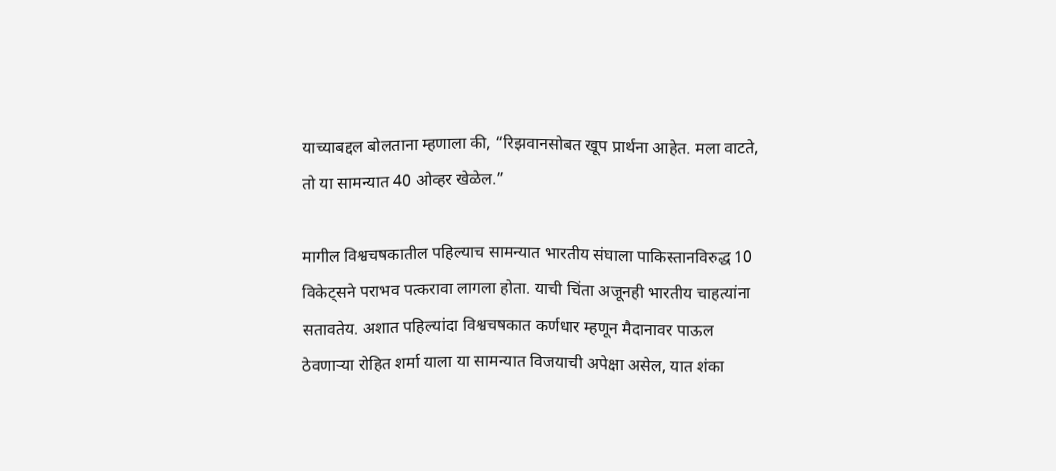याच्याबद्दल बोलताना म्हणाला की, “रिझवानसोबत खूप प्रार्थना आहेत. मला वाटते, तो या सामन्यात 40 ओव्हर खेळेल.”

मागील विश्वचषकातील पहिल्याच सामन्यात भारतीय संघाला पाकिस्तानविरुद्ध 10 विकेट्सने पराभव पत्करावा लागला होता. याची चिंता अजूनही भारतीय चाहत्यांना सतावतेय. अशात पहिल्यांदा विश्वचषकात कर्णधार म्हणून मैदानावर पाऊल ठेवणाऱ्या रोहित शर्मा याला या सामन्यात विजयाची अपेक्षा असेल, यात शंका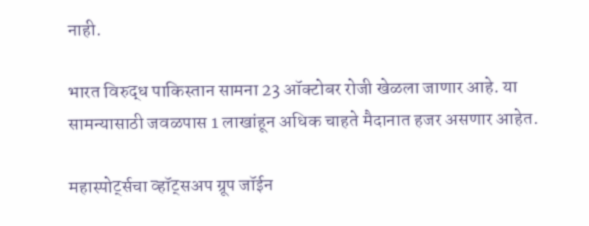नाही.

भारत विरुद्ध पाकिस्तान सामना 23 ऑक्टोबर रोजी खेळला जाणार आहे. या सामन्यासाठी जवळपास 1 लाखांहून अधिक चाहते मैदानात हजर असणार आहेत.

महास्पोर्ट्सचा व्हॉट्सअप ग्रूप जॉईन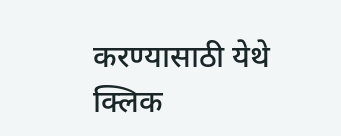करण्यासाठी येथे क्लिक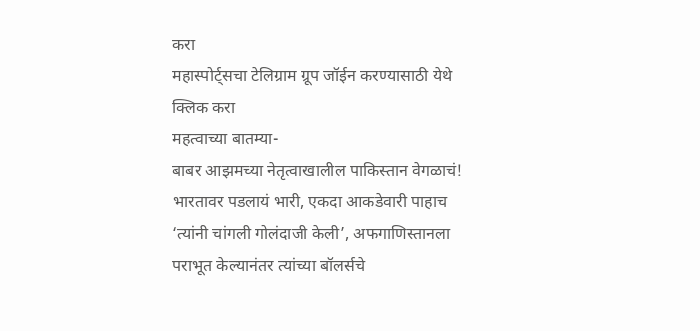करा
महास्पोर्ट्सचा टेलिग्राम ग्रूप जॉईन करण्यासाठी येथे क्लिक करा
महत्वाच्या बातम्या-
बाबर आझमच्या नेतृत्वाखालील पाकिस्तान वेगळाचं! भारतावर पडलायं भारी, एकदा आकडेवारी पाहाच
‘त्यांनी चांगली गोलंदाजी केली’, अफगाणिस्तानला पराभूत केल्यानंतर त्यांच्या बॉलर्सचे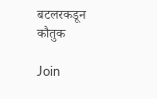बटलरकडून कौतुक

Join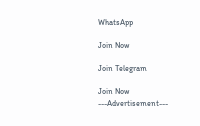WhatsApp

Join Now

Join Telegram

Join Now
---Advertisement---